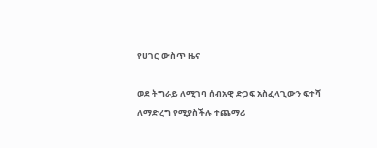የሀገር ውስጥ ዜና

ወደ ትግራይ ለሚገባ ሰብአዊ ድጋፍ አስፈላጊውን ፍተሻ ለማድረግ የሚያስችሉ ተጨማሪ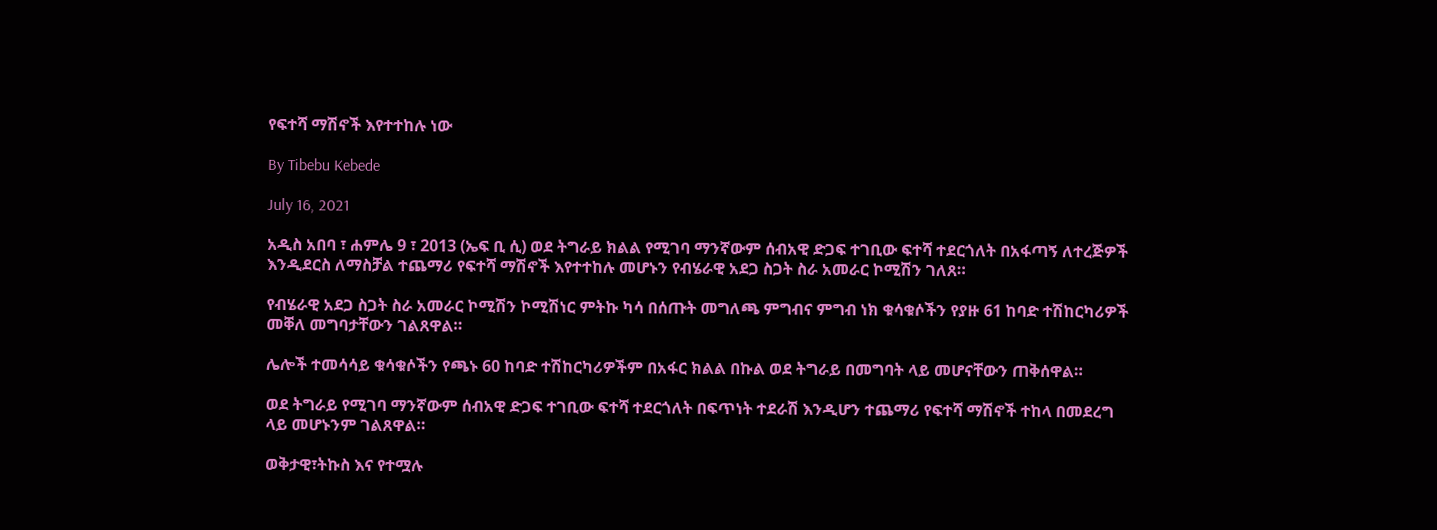የፍተሻ ማሽኖች እየተተከሉ ነው

By Tibebu Kebede

July 16, 2021

አዲስ አበባ ፣ ሐምሌ 9 ፣ 2013 (ኤፍ ቢ ሲ) ወደ ትግራይ ክልል የሚገባ ማንኛውም ሰብአዊ ድጋፍ ተገቢው ፍተሻ ተደርጎለት በአፋጣኝ ለተረጅዎች እንዲደርስ ለማስቻል ተጨማሪ የፍተሻ ማሽኖች እየተተከሉ መሆኑን የብሄራዊ አደጋ ስጋት ስራ አመራር ኮሚሽን ገለጸ።

የብሄራዊ አደጋ ስጋት ስራ አመራር ኮሚሽን ኮሚሽነር ምትኩ ካሳ በሰጡት መግለጫ ምግብና ምግብ ነክ ቁሳቁሶችን የያዙ 61 ከባድ ተሽከርካሪዎች መቐለ መግባታቸውን ገልጸዋል።

ሌሎች ተመሳሳይ ቁሳቁሶችን የጫኑ 60 ከባድ ተሽከርካሪዎችም በአፋር ክልል በኩል ወደ ትግራይ በመግባት ላይ መሆናቸውን ጠቅሰዋል።

ወደ ትግራይ የሚገባ ማንኛውም ሰብአዊ ድጋፍ ተገቢው ፍተሻ ተደርጎለት በፍጥነት ተደራሽ እንዲሆን ተጨማሪ የፍተሻ ማሽኖች ተከላ በመደረግ ላይ መሆኑንም ገልጸዋል።

ወቅታዊ፣ትኩስ እና የተሟሉ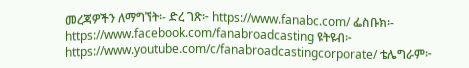መረጃዎችን ለማግኘት፡- ድረ ገጽ፦ https://www.fanabc.com/ ፌስቡክ፡- https://www.facebook.com/fanabroadcasting ዩትዩብ፦ https://www.youtube.com/c/fanabroadcastingcorporate/ ቴሌግራም፦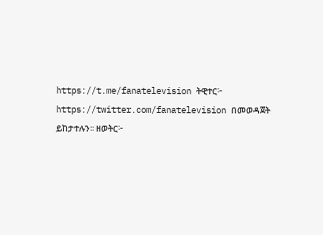https://t.me/fanatelevision ትዊተር፦ https://twitter.com/fanatelevision በመወዳጀት ይከታተሉን፡፡ ዘወትር፦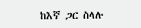ከእኛ ጋር ስላሉ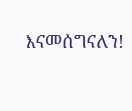እናመሰግናለን!